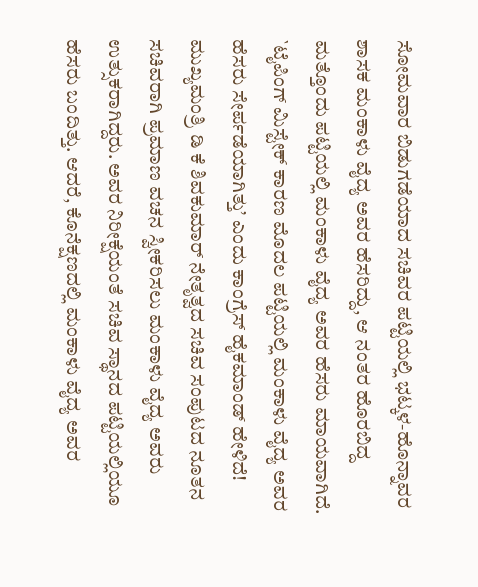ಸೋಮವಾರ ಬಿಡುಗಡೆಯಾದ ಸಚಿವರ ಪಟ್ಟಿಯಲ್ಲಿ ಭಟ್ಕಳ-ಹೊನ್ನಾವರ ಶಾಸಕ ಮಂಕಾಳು ವೈದ್ಯ ಅವರ ಹೆಸರಿದ್ದು, ಆ ನಂತರ ಹೊರಬಿದ್ದ ಮತ್ತೊಂದು ಪಟ್ಟಿಯಲ್ಲಿ ಮಂಕಾಳು ವೈದ್ಯ ಅವರ ಹೆಸರು ಮಾಯವಾಗಿದೆ. `ಟೈಪಿಂಗ್ ಮಿಸ್ಟೇಕ್ ಕಾರಣ ಮೊದಲ ಪಟ್ಟಿಯಲ್ಲಿ ಮಂಕಾಳು ವೈದ್ಯ ಅವರ ಹೆಸರು ಸೇರ್ಪಡೆಯಾಗಿತ್ತು’ ಎಂದು ಕಾಂಗ್ರೆಸ್ ಹೈಕಮಾಂಡ್ ಹೇಳಿದೆ!
ಮುಖ್ಯಮಂತ್ರಿ ಡಿ ಕೆ ಶಿವಕುಮಾರ್ ನೇತೃತ್ವದ ಸಚಿವ ಸಂಪುಟದ ನೂತನ ಸಚಿವರಾಗಿ ಪ್ರಮಾಣ ವಚನ ಸ್ವೀಕರಿಸಲು ಮಂಕಾಳು ವೈದ್ಯ ಅವರು ಉತ್ಸುಕರಾಗಿದ್ದರು. ಅವರ ನಿರೀಕ್ಷೆಯಂತೆ ಸಚಿವ ಸ್ಥಾನದ ಪಟ್ಟಿಯಲ್ಲಿಯೂ ಹೆಸರು ಬಂದಿತ್ತು. ಆದರೆ, ಕೊನೆಕ್ಷಣದಲ್ಲಿ ಮಂಕಾಳು ವೈದ್ಯ ಅವರ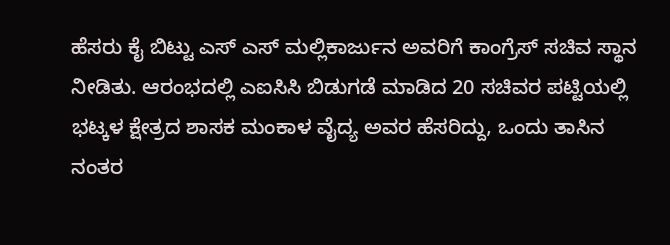ಹೆಸರು ಕೈ ಬಿಟ್ಟು ಎಸ್ ಎಸ್ ಮಲ್ಲಿಕಾರ್ಜುನ ಅವರಿಗೆ ಕಾಂಗ್ರೆಸ್ ಸಚಿವ ಸ್ಥಾನ ನೀಡಿತು. ಆರಂಭದಲ್ಲಿ ಎಐಸಿಸಿ ಬಿಡುಗಡೆ ಮಾಡಿದ 20 ಸಚಿವರ ಪಟ್ಟಿಯಲ್ಲಿ ಭಟ್ಕಳ ಕ್ಷೇತ್ರದ ಶಾಸಕ ಮಂಕಾಳ ವೈದ್ಯ ಅವರ ಹೆಸರಿದ್ದು, ಒಂದು ತಾಸಿನ ನಂತರ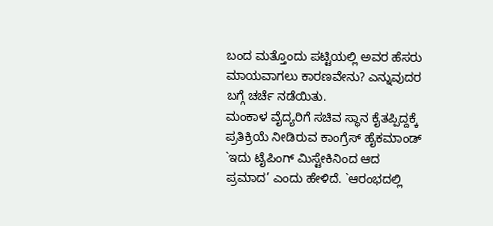ಬಂದ ಮತ್ತೊಂದು ಪಟ್ಟಿಯಲ್ಲಿ ಅವರ ಹೆಸರು ಮಾಯವಾಗಲು ಕಾರಣವೇನು? ಎನ್ನುವುದರ ಬಗ್ಗೆ ಚರ್ಚೆ ನಡೆಯಿತು.
ಮಂಕಾಳ ವೈದ್ಯರಿಗೆ ಸಚಿವ ಸ್ಥಾನ ಕೈತಪ್ಪಿದ್ದಕ್ಕೆ ಪ್ರತಿಕ್ರಿಯೆ ನೀಡಿರುವ ಕಾಂಗ್ರೆಸ್ ಹೈಕಮಾಂಡ್ `ಇದು ಟೈಪಿಂಗ್ ಮಿಸ್ಟೇಕಿನಿಂದ ಆದ ಪ್ರಮಾದ’ ಎಂದು ಹೇಳಿದೆ. `ಆರಂಭದಲ್ಲಿ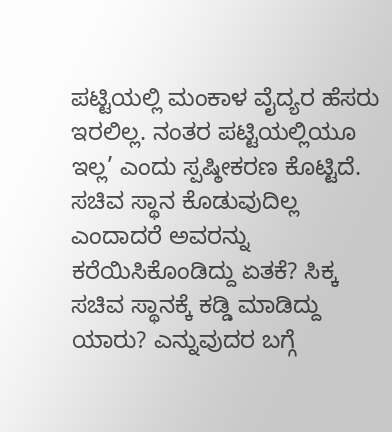ಪಟ್ಟಿಯಲ್ಲಿ ಮಂಕಾಳ ವೈದ್ಯರ ಹೆಸರು ಇರಲಿಲ್ಲ. ನಂತರ ಪಟ್ಟಿಯಲ್ಲಿಯೂ ಇಲ್ಲ’ ಎಂದು ಸ್ಪಷ್ಠೀಕರಣ ಕೊಟ್ಟಿದೆ. ಸಚಿವ ಸ್ಥಾನ ಕೊಡುವುದಿಲ್ಲ ಎಂದಾದರೆ ಅವರನ್ನು ಕರೆಯಿಸಿಕೊಂಡಿದ್ದು ಏತಕೆ? ಸಿಕ್ಕ ಸಚಿವ ಸ್ಥಾನಕ್ಕೆ ಕಡ್ಡಿ ಮಾಡಿದ್ದು ಯಾರು? ಎನ್ನುವುದರ ಬಗ್ಗೆ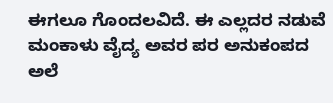ಈಗಲೂ ಗೊಂದಲವಿದೆ. ಈ ಎಲ್ಲದರ ನಡುವೆ ಮಂಕಾಳು ವೈದ್ಯ ಅವರ ಪರ ಅನುಕಂಪದ ಅಲೆ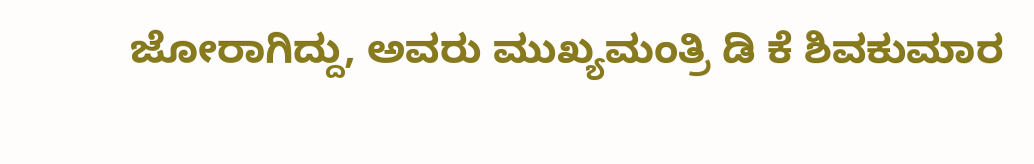ಜೋರಾಗಿದ್ದು, ಅವರು ಮುಖ್ಯಮಂತ್ರಿ ಡಿ ಕೆ ಶಿವಕುಮಾರ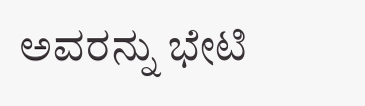ಅವರನ್ನು ಭೇಟಿ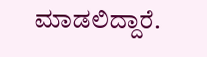ಮಾಡಲಿದ್ದಾರೆ.